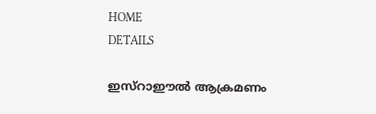HOME
DETAILS

ഇസ്‌റാഈല്‍ ആക്രമണം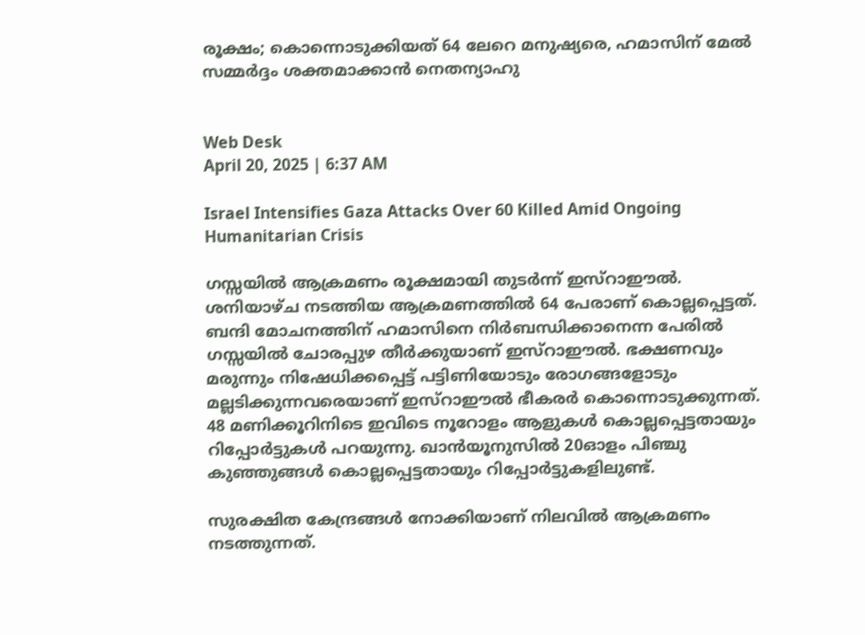രൂക്ഷം; കൊന്നൊടുക്കിയത് 64 ലേറെ മനുഷ്യരെ, ഹമാസിന് മേല്‍ സമ്മര്‍ദ്ദം ശക്തമാക്കാന്‍ നെതന്യാഹു


Web Desk
April 20, 2025 | 6:37 AM

Israel Intensifies Gaza Attacks Over 60 Killed Amid Ongoing Humanitarian Crisis

ഗസ്സയില്‍ ആക്രമണം രൂക്ഷമായി തുടര്‍ന്ന് ഇസ്‌റാഈല്‍. ശനിയാഴ്ച നടത്തിയ ആക്രമണത്തില്‍ 64 പേരാണ് കൊല്ലപ്പെട്ടത്. ബന്ദി മോചനത്തിന് ഹമാസിനെ നിര്‍ബന്ധിക്കാനെന്ന പേരില്‍ ഗസ്സയില്‍ ചോരപ്പുഴ തീര്‍ക്കുയാണ് ഇസ്‌റാഈല്‍. ഭക്ഷണവും മരുന്നും നിഷേധിക്കപ്പെട്ട് പട്ടിണിയോടും രോഗങ്ങളോടും മല്ലടിക്കുന്നവരെയാണ് ഇസ്‌റാഈല്‍ ഭീകരര്‍ കൊന്നൊടുക്കുന്നത്. 48 മണിക്കൂറിനിടെ ഇവിടെ നൂറോളം ആളുകള്‍ കൊല്ലപ്പെട്ടതായും റിപ്പോര്‍ട്ടുകള്‍ പറയുന്നു. ഖാന്‍യൂനുസില്‍ 20ഓളം പിഞ്ചു കുഞ്ഞുങ്ങള്‍ കൊല്ലപ്പെട്ടതായും റിപ്പോര്‍ട്ടുകളിലുണ്ട്.

സുരക്ഷിത കേന്ദ്രങ്ങള്‍ നോക്കിയാണ് നിലവില്‍ ആക്രമണം നടത്തുന്നത്.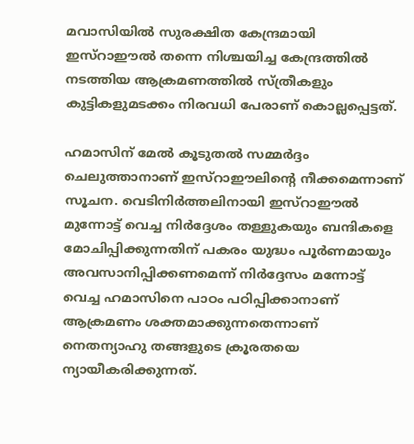മവാസിയില്‍ സുരക്ഷിത കേന്ദ്രമായി ഇസ്‌റാഈല്‍ തന്നെ നിശ്ചയിച്ച കേന്ദ്രത്തില്‍ നടത്തിയ ആക്രമണത്തില്‍ സ്ത്രീകളും കുട്ടികളുമടക്കം നിരവധി പേരാണ് കൊല്ലപ്പെട്ടത്.

ഹമാസിന് മേല്‍ കൂടുതല്‍ സമ്മര്‍ദ്ദം ചെലുത്താനാണ് ഇസ്‌റാഈലിന്റെ നീക്കമെന്നാണ് സൂചന. വെടിനിര്‍ത്തലിനായി ഇസ്‌റാഈല്‍ മുന്നോട്ട് വെച്ച നിര്‍ദ്ദേശം തള്ളുകയും ബന്ദികളെ മോചിപ്പിക്കുന്നതിന് പകരം യുദ്ധം പൂര്‍ണമായും അവസാനിപ്പിക്കണമെന്ന് നിര്‍ദ്ദേസം മന്നോട്ട് വെച്ച ഹമാസിനെ പാഠം പഠിപ്പിക്കാനാണ് ആക്രമണം ശക്തമാക്കുന്നതെന്നാണ് നെതന്യാഹു തങ്ങളുടെ ക്രൂരതയെ ന്യായീകരിക്കുന്നത്.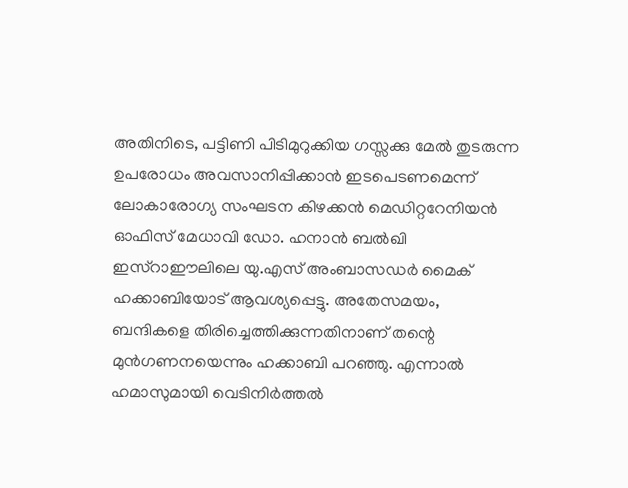അതിനിടെ, പട്ടിണി പിടിമുറുക്കിയ ഗസ്സക്കു മേല്‍ തുടരുന്ന ഉപരോധം അവസാനിപ്പിക്കാന്‍ ഇടപെടണമെന്ന് ലോകാരോഗ്യ സംഘടന കിഴക്കന്‍ മെഡിറ്ററേനിയന്‍ ഓഫിസ് മേധാവി ഡോ. ഹനാന്‍ ബല്‍ഖി ഇസ്‌റാഈലിലെ യു.എസ് അംബാസഡര്‍ മൈക് ഹക്കാബിയോട് ആവശ്യപ്പെട്ടു. അതേസമയം, ബന്ദികളെ തിരിച്ചെത്തിക്കുന്നതിനാണ് തന്റെ മുന്‍ഗണനയെന്നും ഹക്കാബി പറഞ്ഞു. എന്നാല്‍ ഹമാസുമായി വെടിനിര്‍ത്തല്‍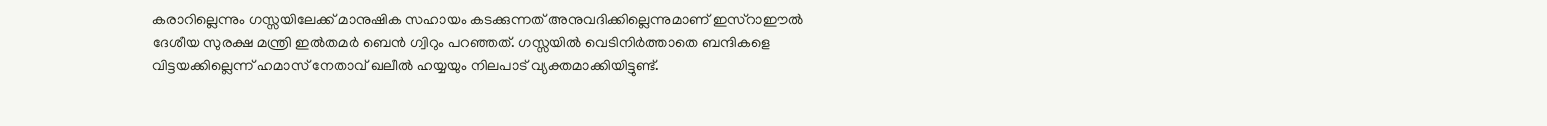കരാറില്ലെന്നും ഗസ്സയിലേക്ക് മാനുഷിക സഹായം കടക്കുന്നത് അനുവദിക്കില്ലെന്നുമാണ് ഇസ്‌റാഈല്‍ ദേശീയ സുരക്ഷ മന്ത്രി ഇല്‍തമര്‍ ബെന്‍ ഗ്വിറും പറഞ്ഞത്. ഗസ്സയില്‍ വെടിനിര്‍ത്താതെ ബന്ദികളെ വിട്ടയക്കില്ലെന്ന് ഹമാസ് നേതാവ് ഖലീല്‍ ഹയ്യയും നിലപാട് വ്യക്തമാക്കിയിട്ടുണ്ട്.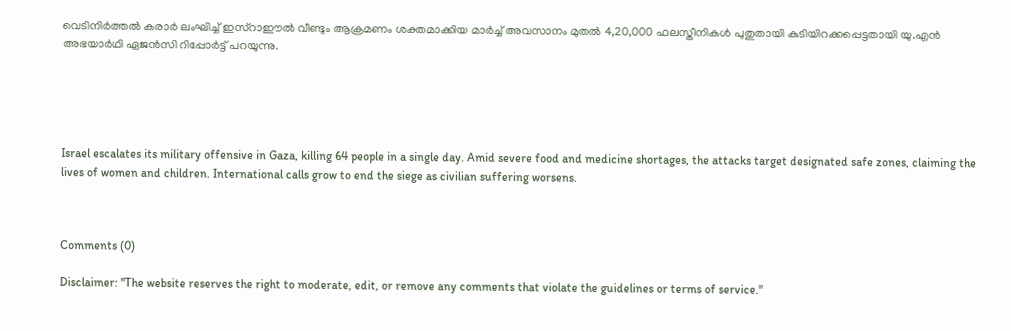വെടിനിര്‍ത്തല്‍ കരാര്‍ ലംഘിച്ച് ഇസ്‌റാഈല്‍ വീണ്ടും ആക്രമണം ശക്തമാക്കിയ മാര്‍ച്ച് അവസാനം മുതല്‍ 4,20,000 ഫലസ്തീനികള്‍ പുതുതായി കുടിയിറക്കപ്പെട്ടതായി യു.എന്‍ അഭയാര്‍ഥി ഏജന്‍സി റിപ്പോര്‍ട്ട് പറയുന്നു.





Israel escalates its military offensive in Gaza, killing 64 people in a single day. Amid severe food and medicine shortages, the attacks target designated safe zones, claiming the lives of women and children. International calls grow to end the siege as civilian suffering worsens.



Comments (0)

Disclaimer: "The website reserves the right to moderate, edit, or remove any comments that violate the guidelines or terms of service."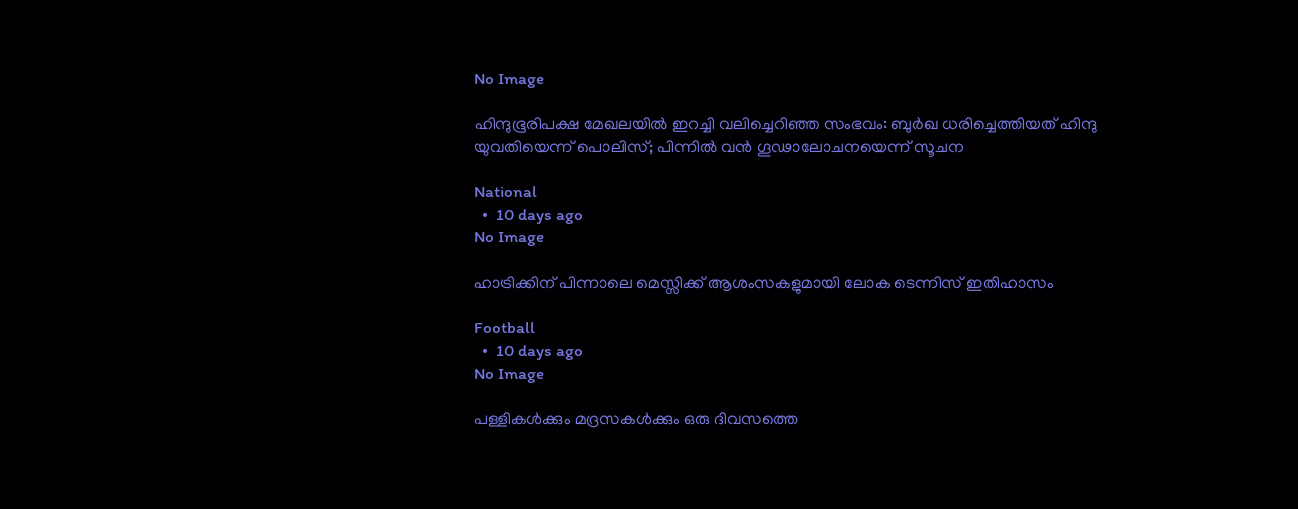No Image

ഹിന്ദുഭൂരിപക്ഷ മേഖലയിൽ ഇറച്ചി വലിച്ചെറിഞ്ഞ സംഭവം: ബുർഖ ധരിച്ചെത്തിയത് ഹിന്ദു യുവതിയെന്ന് പൊലിസ്; പിന്നിൽ വൻ ഗൂഢാലോചനയെന്ന് സൂചന

National
  •  10 days ago
No Image

ഹാട്രിക്കിന് പിന്നാലെ മെസ്സിക്ക് ആശംസകളുമായി ലോക ടെന്നിസ് ഇതിഹാസം

Football
  •  10 days ago
No Image

പള്ളികൾക്കും മദ്രസകൾക്കും ഒരു ദിവസത്തെ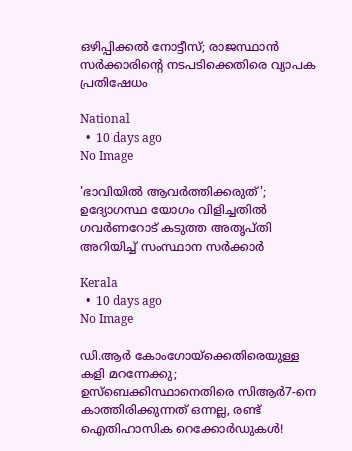ഒഴിപ്പിക്കൽ നോട്ടീസ്; രാജസ്ഥാൻ സർക്കാരിന്റെ നടപടിക്കെതിരെ വ്യാപക പ്രതിഷേധം

National
  •  10 days ago
No Image

'ഭാവിയിൽ ആവർത്തിക്കരുത്'; ഉദ്യോഗസ്ഥ യോഗം വിളിച്ചതിൽ ഗവർണറോട് കടുത്ത അതൃപ്തി അറിയിച്ച് സംസ്ഥാന സർക്കാർ

Kerala
  •  10 days ago
No Image

ഡി.ആർ കോംഗോയ്‌ക്കെതിരെയുള്ള കളി മറന്നേക്കു; ഉസ്ബെക്കിസ്ഥാനെതിരെ സിആർ7-നെ കാത്തിരിക്കുന്നത് ഒന്നല്ല, രണ്ട് ഐതിഹാസിക റെക്കോർഡുകൾ!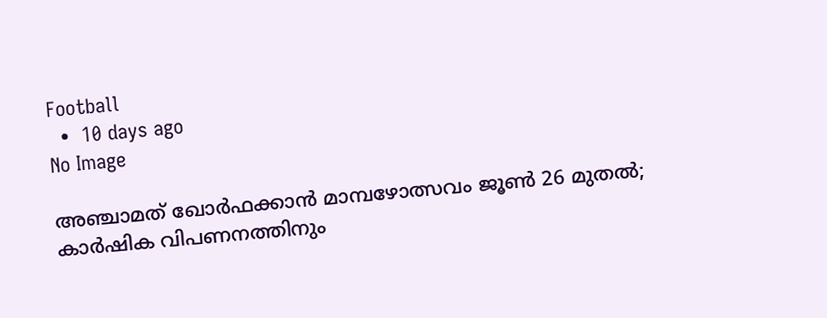Football
  •  10 days ago
No Image

അഞ്ചാമത് ഖോർഫക്കാൻ മാമ്പഴോത്സവം ജൂൺ 26 മുതൽ; കാർഷിക വിപണനത്തിനും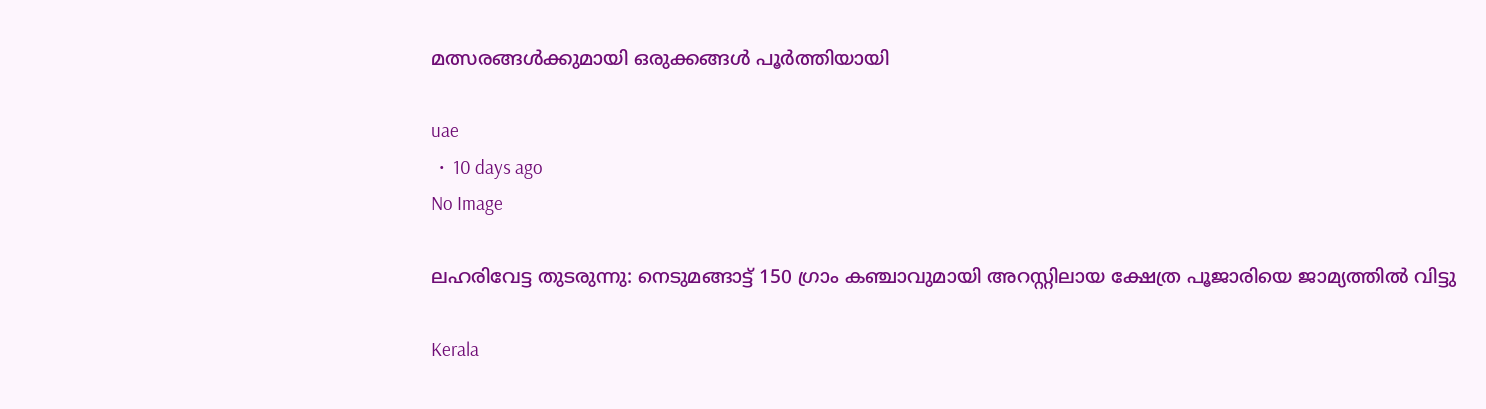മത്സരങ്ങൾക്കുമായി ഒരുക്കങ്ങൾ പൂർത്തിയായി

uae
  •  10 days ago
No Image

ലഹരിവേട്ട തുടരുന്നു: നെടുമങ്ങാട്ട് 150 ഗ്രാം കഞ്ചാവുമായി അറസ്റ്റിലായ ക്ഷേത്ര പൂജാരിയെ ജാമ്യത്തിൽ വിട്ടു

Kerala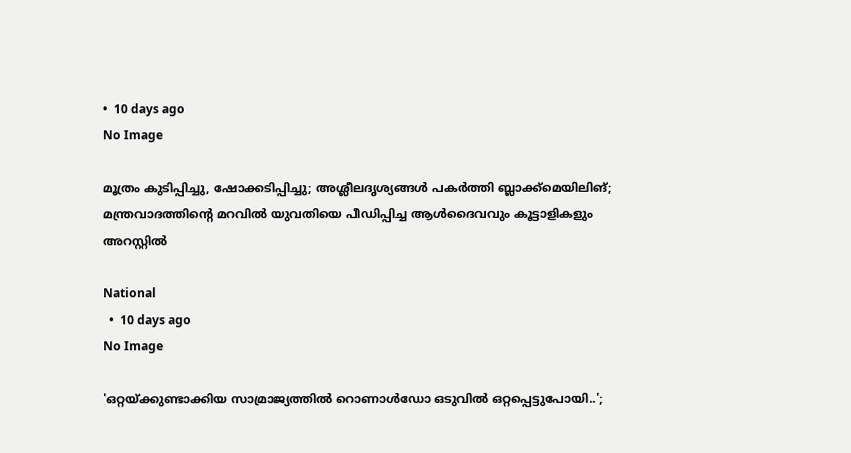•  10 days ago
No Image

മൂത്രം കുടിപ്പിച്ചു, ഷോക്കടിപ്പിച്ചു; അശ്ലീലദൃശ്യങ്ങൾ പകർത്തി ബ്ലാക്ക്‌മെയിലിങ്; മന്ത്രവാദത്തിന്റെ മറവിൽ യുവതിയെ പീഡിപ്പിച്ച ആൾദൈവവും കൂട്ടാളികളും അറസ്റ്റിൽ

National
  •  10 days ago
No Image

'ഒറ്റയ്ക്കുണ്ടാക്കിയ സാമ്രാജ്യത്തിൽ റൊണാൾഡോ ഒടുവിൽ ഒറ്റപ്പെട്ടുപോയി..';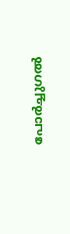പോർച്ചുഗൽ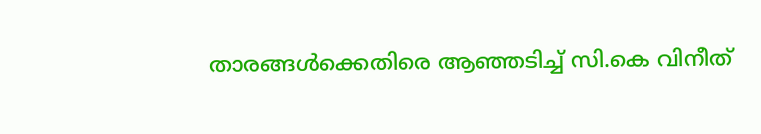താരങ്ങൾക്കെതിരെ ആഞ്ഞടിച്ച് സി.കെ വിനീത്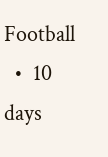Football
  •  10 days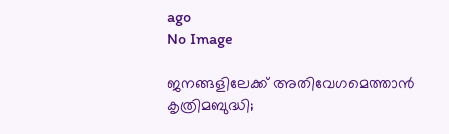ago
No Image

ജനങ്ങളിലേക്ക് അതിവേഗമെത്താൻ കൃത്രിമബുദ്ധി;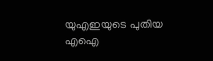യുഎഇയുടെ പുതിയ എഐ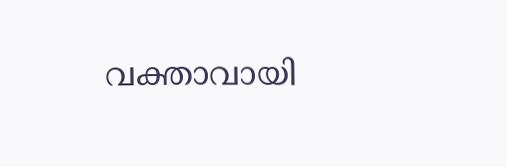വക്താവായി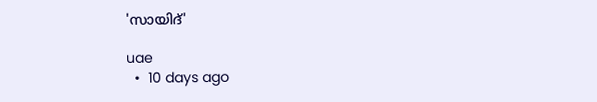'സായിദ്'

uae
  •  10 days ago